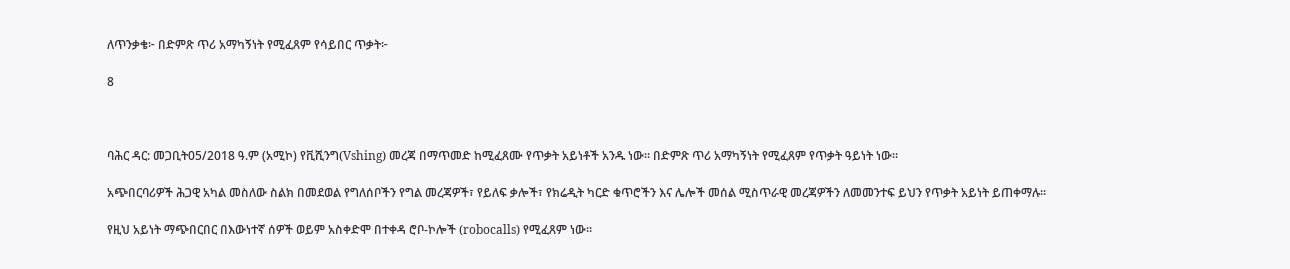ለጥንቃቄ፦ በድምጽ ጥሪ አማካኝነት የሚፈጸም የሳይበር ጥቃት፦

8



ባሕር ዳር: መጋቢት05/2018 ዓ.ም (አሚኮ) የቪሺንግ(Vshing) መረጃ በማጥመድ ከሚፈጸሙ የጥቃት አይነቶች አንዱ ነው። በድምጽ ጥሪ አማካኝነት የሚፈጸም የጥቃት ዓይነት ነው።

አጭበርባሪዎች ሕጋዊ አካል መስለው ስልክ በመደወል የግለሰቦችን የግል መረጃዎች፣ የይለፍ ቃሎች፣ የክሬዲት ካርድ ቁጥሮችን እና ሌሎች መሰል ሚስጥራዊ መረጃዎችን ለመመንተፍ ይህን የጥቃት አይነት ይጠቀማሉ።

የዚህ አይነት ማጭበርበር በእውነተኛ ሰዎች ወይም አስቀድሞ በተቀዳ ሮቦ-ኮሎች (robocalls) የሚፈጸም ነው።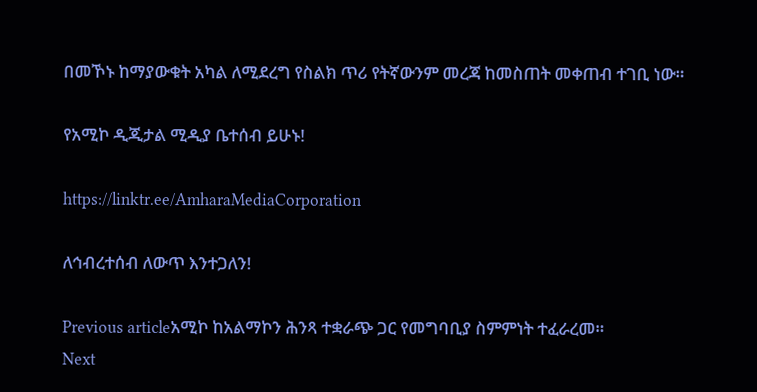በመኾኑ ከማያውቁት አካል ለሚደረግ የስልክ ጥሪ የትኛውንም መረጃ ከመስጠት መቀጠብ ተገቢ ነው።

የአሚኮ ዲጂታል ሚዲያ ቤተሰብ ይሁኑ!

https://linktr.ee/AmharaMediaCorporation

ለኅብረተሰብ ለውጥ እንተጋለን!

Previous articleአሚኮ ከአልማኮን ሕንጻ ተቋራጭ ጋር የመግባቢያ ስምምነት ተፈራረመ።
Next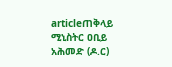articleጠቅላይ ሚኒስትር ዐቢይ አሕመድ (ዶ.ር)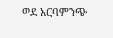ወደ አርባምንጭ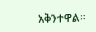አቅንተዋል።